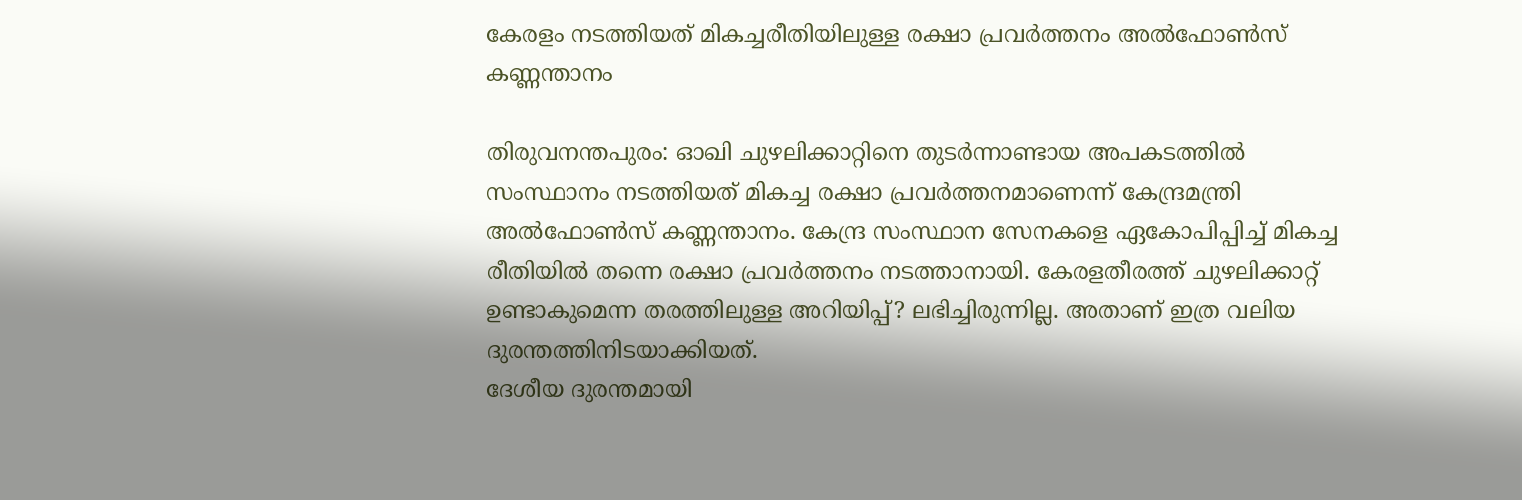കേരളം നടത്തിയത് മികച്ചരീതിയിലുള്ള രക്ഷാ പ്രവര്‍ത്തനം അല്‍ഫോണ്‍സ് കണ്ണന്താനം

തിരുവനന്തപുരം: ഓഖി ചുഴലിക്കാറ്റിനെ തുടര്‍ന്നാണ്ടായ അപകടത്തില്‍ സംസ്ഥാനം നടത്തിയത് മികച്ച രക്ഷാ പ്രവര്‍ത്തനമാണെന്ന് കേന്ദ്രമന്ത്രി അല്‍ഫോണ്‍സ് കണ്ണന്താനം. കേന്ദ്ര സംസ്ഥാന സേനകളെ ഏകോപിപ്പിച്ച് മികച്ച രീതിയില്‍ തന്നെ രക്ഷാ പ്രവര്‍ത്തനം നടത്താനായി. കേരളതീരത്ത് ചുഴലിക്കാറ്റ് ഉണ്ടാകുമെന്ന തരത്തിലുള്ള അറിയിപ്പ്? ലഭിച്ചിരുന്നില്ല. അതാണ് ഇത്ര വലിയ ദുരന്തത്തിനിടയാക്കിയത്.
ദേശീയ ദുരന്തമായി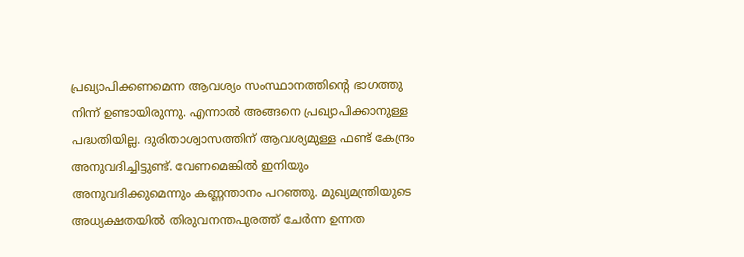പ്രഖ്യാപിക്കണമെന്ന ആവശ്യം സംസ്ഥാനത്തിന്റെ ഭാഗത്തു നിന്ന് ഉണ്ടായിരുന്നു. എന്നാല്‍ അങ്ങനെ പ്രഖ്യാപിക്കാനുള്ള പദ്ധതിയില്ല. ദുരിതാശ്വാസത്തിന് ആവശ്യമുള്ള ഫണ്ട് കേന്ദ്രം അനുവദിച്ചിട്ടുണ്ട്. വേണമെങ്കില്‍ ഇനിയും അനുവദിക്കുമെന്നും കണ്ണന്താനം പറഞ്ഞു. മുഖ്യമന്ത്രിയുടെ അധ്യക്ഷതയില്‍ തിരുവനന്തപുരത്ത് ചേര്‍ന്ന ഉന്നത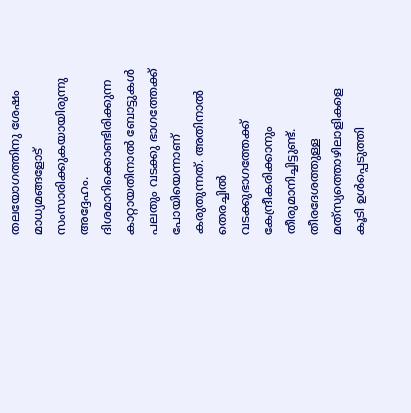തലയോഗത്തിനു ശേഷം മാധ്യമങ്ങളോട് സംസാരിക്കുകയായിരുന്നു അദ്ദേഹം.
ദിശമാറിക്കൊണ്ടിരിക്കുന്ന കാറ്റായതിനാല്‍ ബോട്ടുകള്‍ പലതും വടക്കു ഭാഗത്തേക്ക് പോയിയെന്നാണ് കരുതുന്നത്. അതിനാല്‍ തെരച്ചില്‍ വടക്കുഭാഗത്തേക്ക് കേന്ദ്രീകരിക്കാനും തീരുമാനിച്ചിട്ടുണ്ട്. തീരദേശത്തുള്ള മത്‌സ്യത്തൊഴിലാളികളെ കൂടി ഉള്‍പ്പെടുത്തി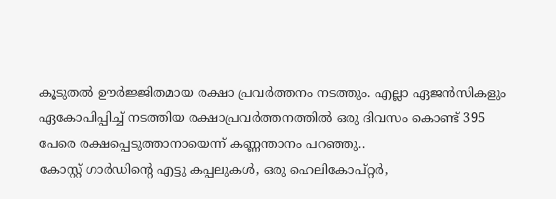കൂടുതല്‍ ഊര്‍ജ്ജിതമായ രക്ഷാ പ്രവര്‍ത്തനം നടത്തും. എല്ലാ ഏജന്‍സികളും ഏകോപിപ്പിച്ച് നടത്തിയ രക്ഷാപ്രവര്‍ത്തനത്തില്‍ ഒരു ദിവസം കൊണ്ട് 395 പേരെ രക്ഷപ്പെടുത്താനായെന്ന് കണ്ണന്താനം പറഞ്ഞു..
കോസ്റ്റ് ഗാര്‍ഡിന്റെ എട്ടു കപ്പലുകള്‍, ഒരു ഹെലികോപ്റ്റര്‍,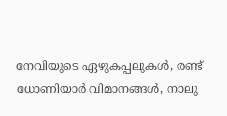നേവിയുടെ ഏഴുകപ്പലുകള്‍, രണ്ട് ധോണിയാര്‍ വിമാനങ്ങള്‍, നാലു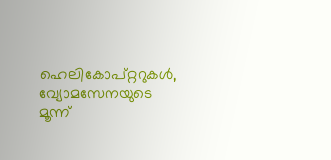ഹെലികോപ്റ്ററുകള്‍, വ്യോമസേനയുടെ മൂന്ന്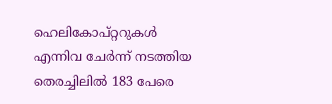ഹെലികോപ്റ്ററുകള്‍ എന്നിവ ചേര്‍ന്ന് നടത്തിയ തെരച്ചിലില്‍ 183 പേരെ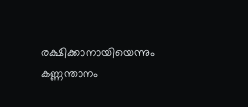രക്ഷിക്കാനായിയെന്നും കണ്ണന്താനം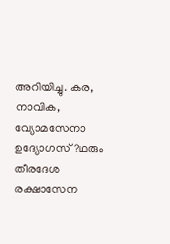അറിയിച്ചു. കര, നാവിക, വ്യോമസേനാ ഉദ്യോഗസ്?ഥരും തീരദേശ രക്ഷാസേന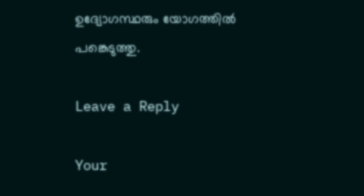ഉദ്യോഗസ്ഥരും യോഗത്തില്‍ പങ്കെടുത്തു.

Leave a Reply

Your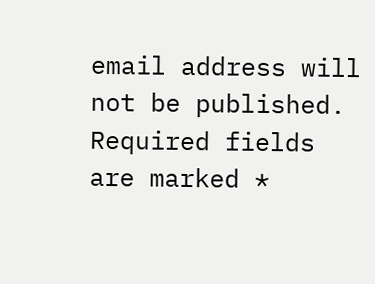email address will not be published. Required fields are marked *